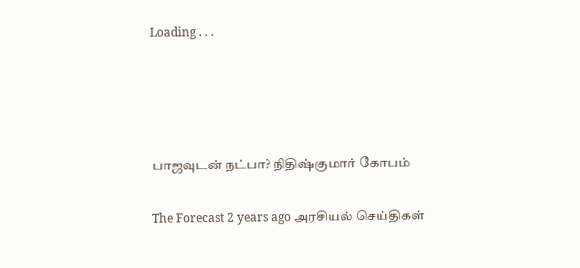Loading . . .




பாஜவுடன் நட்பா? நிதிஷ்குமார் கோபம்

The Forecast 2 years ago அரசியல் செய்திகள்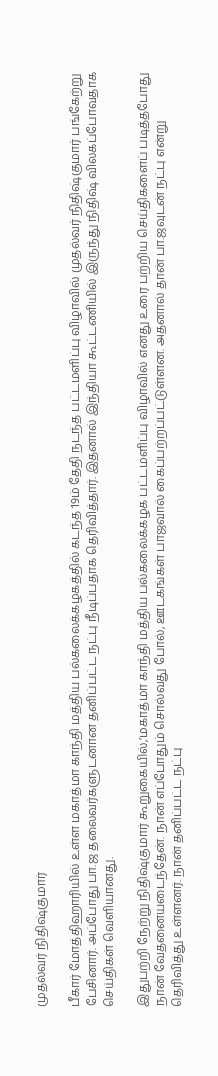முதல்வர் நிதிஷ்குமார்

பீகார் மோத்திஹாரியில் உள்ள மகாத்மா காந்தி மத்திய பல்கலைக்கழகத்தில் கடந்த 19ம் தேதி நடந்த பட்டமளிப்பு விழாவில் முதல்வர் நிதிஷ்குமார் பங்கேற்று பேசினார். அப்போது பா.ஜ தலைவர்களுடனான தனிப்பட்ட நட்பு நீடிப்பதாக தெரிவித்தார். இதனால் இந்தியா கூட்டணியில் இருந்து நிதிஷ் விலகப்போவதாக செய்திகள் வெளியானது.

இதுபற்றி நேற்று நிதிஷ்குமார் கூறுகையில்,’மகாத்மா காந்தி மத்திய பல்கலைக்கழக பட்டமளிப்பு விழாவில் எனது உரை பற்றிய செய்திகளைப் படித்தபோது நான் வேதனையடைந்தேன். நான் எப்போதும் சொல்வது போல், ஊடகங்கள் பாஜவால் கைப்பற்றப்பட்டுள்ளன. அதனால் தான் பா.ஜவுடன் நட்பு என்று தெரிவித்து உள்ளனர். நான் தனிப்பட்ட நட்பு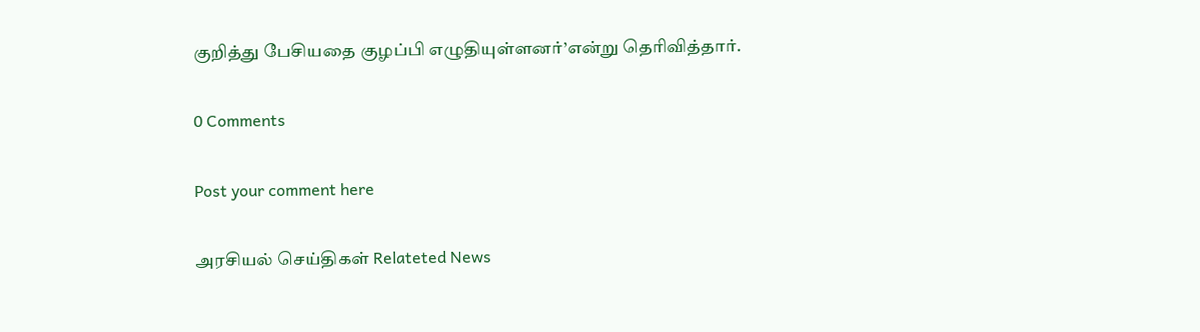குறித்து பேசியதை குழப்பி எழுதியுள்ளனர்’என்று தெரிவித்தார்.

0 Comments

Post your comment here

அரசியல் செய்திகள் Relateted News